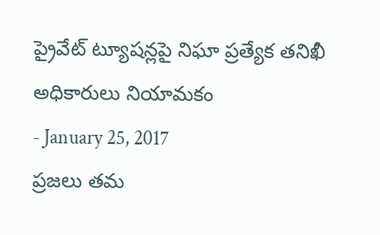ప్రైవేట్ ట్యూషన్లపై నిఘా ప్రత్యేక తనిఖీ అధికారులు నియామకం
- January 25, 2017
ప్రజలు తమ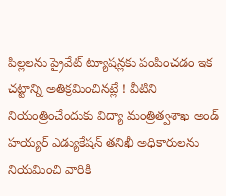పిల్లలను ప్రైవేట్ ట్యూషన్లకు పంపించడం ఇక చట్టాన్ని అతిక్రమించినట్లే ! వీటిని నియంత్రించేందుకు విద్యా మంత్రిత్వశాఖ అండ్ హయ్యర్ ఎడ్యుకేషన్ తనిఖీ అధికారులను నియమించి వారికి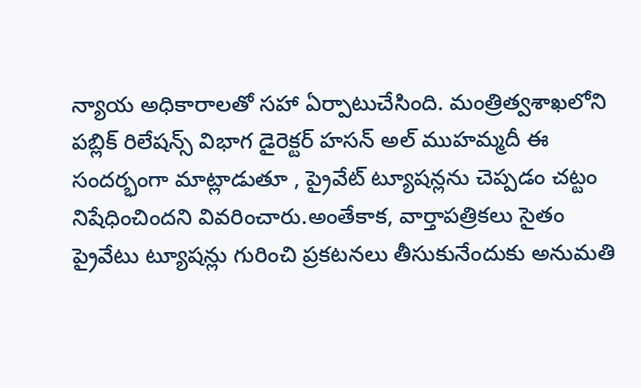న్యాయ అధికారాలతో సహా ఏర్పాటుచేసింది. మంత్రిత్వశాఖలోని పబ్లిక్ రిలేషన్స్ విభాగ డైరెక్టర్ హసన్ అల్ ముహమ్మదీ ఈ సందర్భంగా మాట్లాడుతూ , ప్రైవేట్ ట్యూషన్లను చెప్పడం చట్టం నిషేధించిందని వివరించారు.అంతేకాక, వార్తాపత్రికలు సైతం ప్రైవేటు ట్యూషన్లు గురించి ప్రకటనలు తీసుకునేందుకు అనుమతి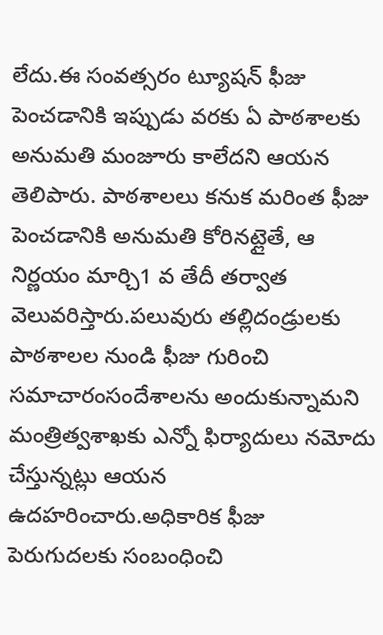లేదు.ఈ సంవత్సరం ట్యూషన్ ఫీజు పెంచడానికి ఇప్పుడు వరకు ఏ పాఠశాలకు అనుమతి మంజూరు కాలేదని ఆయన తెలిపారు. పాఠశాలలు కనుక మరింత ఫీజు పెంచడానికి అనుమతి కోరినట్లైతే, ఆ నిర్ణయం మార్చి1 వ తేదీ తర్వాత వెలువరిస్తారు.పలువురు తల్లిదండ్రులకు పాఠశాలల నుండి ఫీజు గురించి సమాచారంసందేశాలను అందుకున్నామని మంత్రిత్వశాఖకు ఎన్నో ఫిర్యాదులు నమోదు చేస్తున్నట్లు ఆయన ఉదహరించారు.అధికారిక ఫీజు పెరుగుదలకు సంబంధించి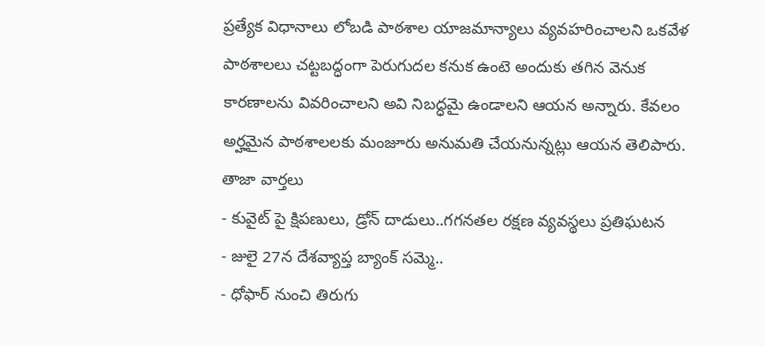ప్రత్యేక విధానాలు లోబడి పాఠశాల యాజమాన్యాలు వ్యవహరించాలని ఒకవేళ పాఠశాలలు చట్టబద్ధంగా పెరుగుదల కనుక ఉంటె అందుకు తగిన వెనుక కారణాలను వివరించాలని అవి నిబద్ధమై ఉండాలని ఆయన అన్నారు. కేవలం అర్హమైన పాఠశాలలకు మంజూరు అనుమతి చేయనున్నట్లు ఆయన తెలిపారు.
తాజా వార్తలు
- కువైట్ పై క్షిపణులు, డ్రోన్ దాడులు..గగనతల రక్షణ వ్యవస్థలు ప్రతిఘటన
- జులై 27న దేశవ్యాప్త బ్యాంక్ సమ్మె..
- ధోఫార్ నుంచి తిరుగు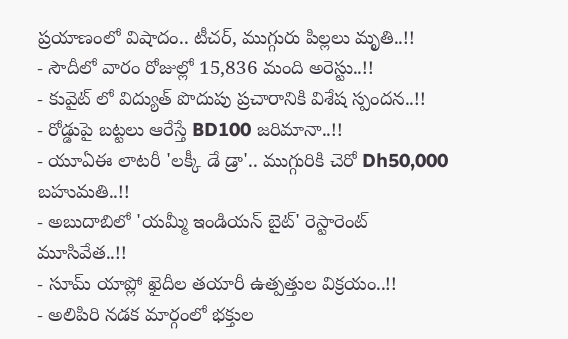ప్రయాణంలో విషాదం.. టీచర్, ముగ్గురు పిల్లలు మృతి..!!
- సౌదీలో వారం రోజుల్లో 15,836 మంది అరెస్టు..!!
- కువైట్ లో విద్యుత్ పొదుపు ప్రచారానికి విశేష స్పందన..!!
- రోడ్డుపై బట్టలు ఆరేస్తే BD100 జరిమానా..!!
- యూఏఈ లాటరీ 'లక్కీ డే డ్రా'.. ముగ్గురికి చెరో Dh50,000 బహుమతి..!!
- అబుదాబిలో 'యమ్మీ ఇండియన్ బైట్' రెస్టారెంట్ మూసివేత..!!
- సూమ్ యాప్లో ఖైదీల తయారీ ఉత్పత్తుల విక్రయం..!!
- అలిపిరి నడక మార్గంలో భక్తుల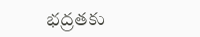భద్రతకు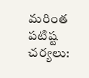మరింత పటిష్ట చర్యలు: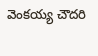వెంకయ్య చౌదరి